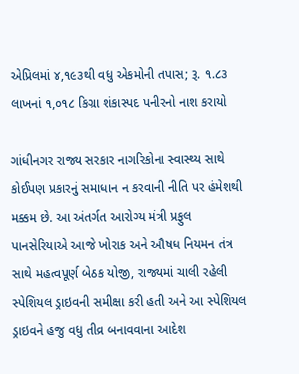એપ્રિલમાં ૪,૧૯૩થી વધુ એકમોની તપાસ; રૂ. ૧.૮૩ લાખનાં ૧,૦૧૮ કિગ્રા શંકાસ્પદ પનીરનો નાશ કરાયો

ગાંધીનગર રાજ્ય સરકાર નાગરિકોના સ્વાસ્થ્ય સાથે કોઈપણ પ્રકારનું સમાધાન ન કરવાની નીતિ પર હંમેશથી મક્કમ છે. આ અંતર્ગત આરોગ્ય મંત્રી પ્રફુલ પાનસેરિયાએ આજે ખોરાક અને ઔષધ નિયમન તંત્ર સાથે મહત્વપૂર્ણ બેઠક યોજી, રાજ્યમાં ચાલી રહેલી સ્પેશિયલ ડ્રાઇવની સમીક્ષા કરી હતી અને આ સ્પેશિયલ ડ્રાઇવને હજુ વધુ તીવ્ર બનાવવાના આદેશ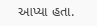આપ્યા હતા.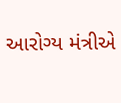આરોગ્ય મંત્રીએ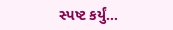સ્પષ્ટ કર્યું…